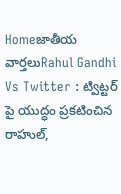Homeజాతీయ వార్తలుRahul Gandhi Vs Twitter : ట్విట్టర్ పై యుద్ధం ప్రకటించిన రాహుల్,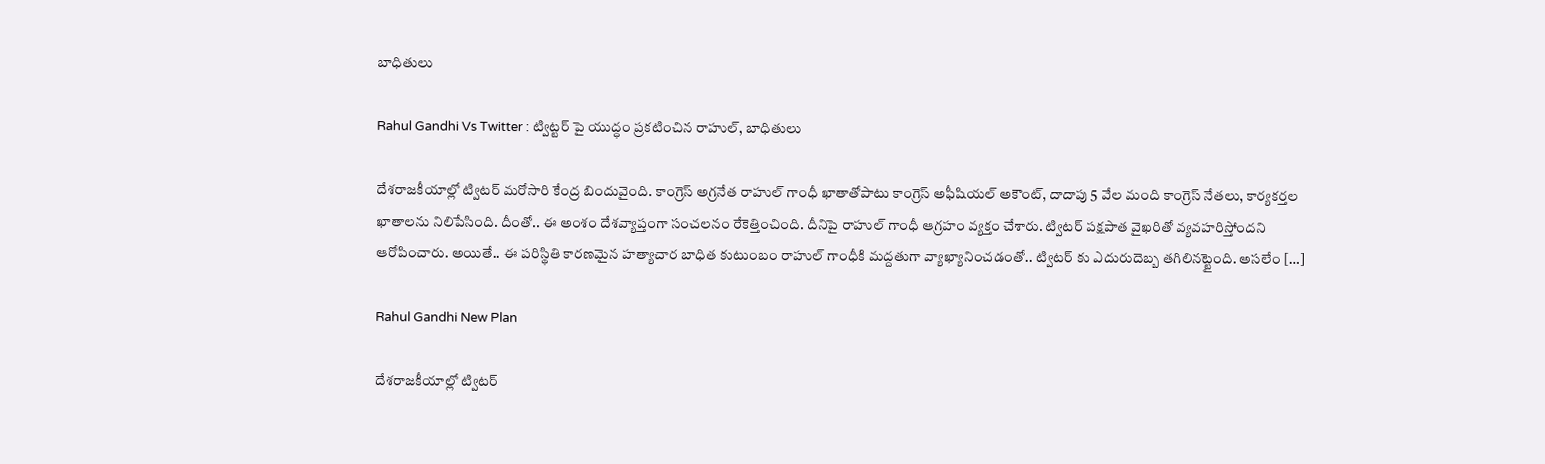బాధితులు

Rahul Gandhi Vs Twitter : ట్విట్టర్ పై యుద్ధం ప్రకటించిన రాహుల్, బాధితులు

దేశ‌రాజ‌కీయాల్లో ట్విట‌ర్ మ‌రోసారి కేంద్ర బిందువైంది. కాంగ్రెస్ అగ్ర‌నేత రాహుల్ గాంధీ ఖాతాతోపాటు కాంగ్రెస్ అఫీషియ‌ల్ అకౌంట్‌, దాదాపు 5 వేల మంది కాంగ్రెస్ నేత‌లు, కార్య‌క‌ర్త‌ల ఖాతాల‌ను నిలిపేసింది. దీంతో.. ఈ అంశం దేశ‌వ్యాప్తంగా సంచ‌ల‌నం రేకెత్తించింది. దీనిపై రాహుల్ గాంధీ ఆగ్ర‌హం వ్య‌క్తం చేశారు. ట్విట‌ర్ ప‌క్ష‌పాత వైఖ‌రితో వ్య‌వ‌హ‌రిస్తోంద‌ని ఆరోపించారు. అయితే.. ఈ ప‌రిస్థితి కార‌ణ‌మైన హ‌త్యాచార బాధిత కుటుంబం రాహుల్ గాంధీకి మ‌ద్ద‌తుగా వ్యాఖ్యానించ‌డంతో.. ట్విట‌ర్ కు ఎదురుదెబ్బ త‌గిలిన‌ట్టైంది. అస‌లేం […]

Rahul Gandhi New Plan

దేశ‌రాజ‌కీయాల్లో ట్విట‌ర్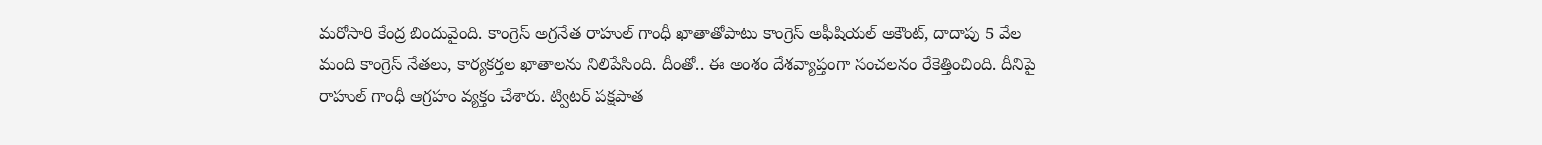మ‌రోసారి కేంద్ర బిందువైంది. కాంగ్రెస్ అగ్ర‌నేత రాహుల్ గాంధీ ఖాతాతోపాటు కాంగ్రెస్ అఫీషియ‌ల్ అకౌంట్‌, దాదాపు 5 వేల మంది కాంగ్రెస్ నేత‌లు, కార్య‌క‌ర్త‌ల ఖాతాల‌ను నిలిపేసింది. దీంతో.. ఈ అంశం దేశ‌వ్యాప్తంగా సంచ‌ల‌నం రేకెత్తించింది. దీనిపై రాహుల్ గాంధీ ఆగ్ర‌హం వ్య‌క్తం చేశారు. ట్విట‌ర్ ప‌క్ష‌పాత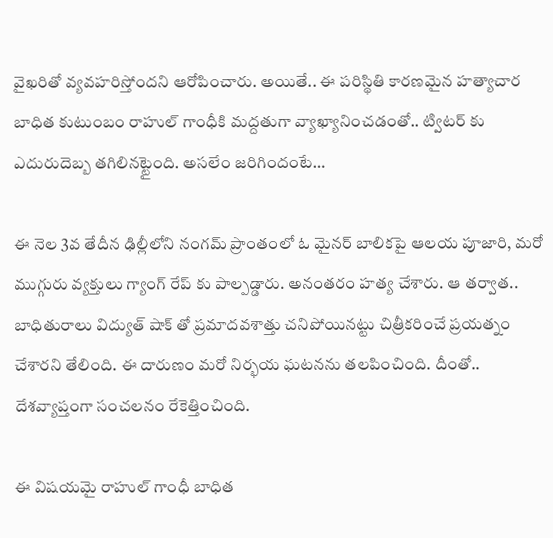వైఖ‌రితో వ్య‌వ‌హ‌రిస్తోంద‌ని ఆరోపించారు. అయితే.. ఈ ప‌రిస్థితి కార‌ణ‌మైన హ‌త్యాచార బాధిత కుటుంబం రాహుల్ గాంధీకి మ‌ద్ద‌తుగా వ్యాఖ్యానించ‌డంతో.. ట్విట‌ర్ కు ఎదురుదెబ్బ త‌గిలిన‌ట్టైంది. అస‌లేం జ‌రిగిందంటే…

ఈ నెల 3వ తేదీన ఢిల్లీలోని నంగ‌మ్ ప్రాంతంలో ఓ మైన‌ర్ బాలిక‌పై ఆల‌య పూజారి, మ‌రో ముగ్గురు వ్య‌క్తులు గ్యాంగ్ రేప్ కు పాల్ప‌డ్డారు. అనంత‌రం హ‌త్య చేశారు. ఆ త‌ర్వాత‌.. బాధితురాలు విద్యుత్ షాక్ తో ప్ర‌మాద‌వ‌శాత్తు చ‌నిపోయిన‌ట్టు చిత్రీక‌రించే ప్ర‌య‌త్నం చేశార‌ని తేలింది. ఈ దారుణం మ‌రో నిర్భ‌య ఘ‌ట‌న‌ను త‌ల‌పించింది. దీంతో.. దేశ‌వ్యాప్తంగా సంచ‌ల‌నం రేకెత్తించింది.

ఈ విష‌య‌మై రాహుల్ గాంధీ బాధిత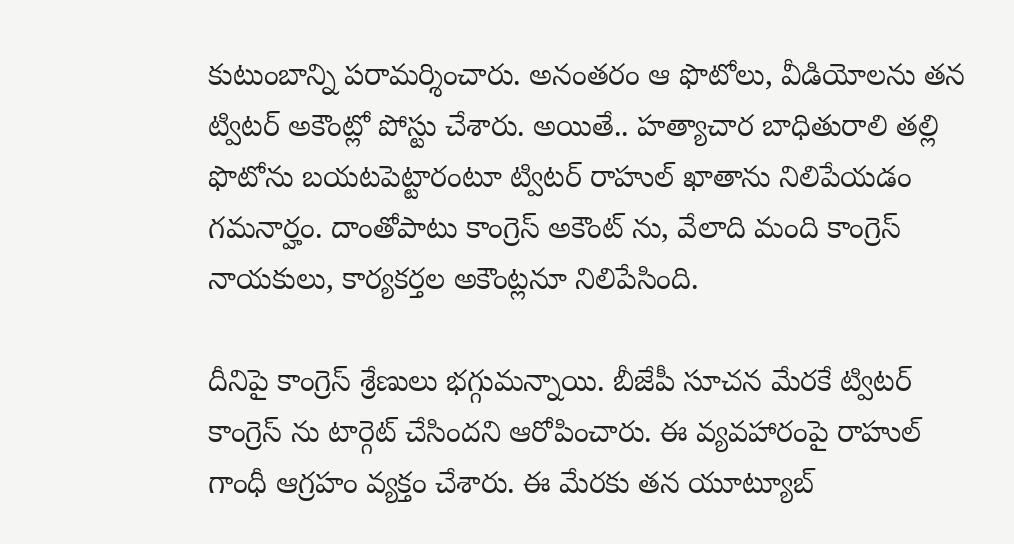కుటుంబాన్ని ప‌రామ‌ర్శించారు. అనంత‌రం ఆ ఫొటోలు, వీడియోల‌ను త‌న ట్విట‌ర్ అకౌంట్లో పోస్టు చేశారు. అయితే.. హ‌త్యాచార బాధితురాలి త‌ల్లి ఫొటోను బ‌య‌ట‌పెట్టారంటూ ట్విట‌ర్ రాహుల్ ఖాతాను నిలిపేయ‌డం గ‌మ‌నార్హం. దాంతోపాటు కాంగ్రెస్ అకౌంట్ ను, వేలాది మంది కాంగ్రెస్ నాయ‌కులు, కార్య‌కర్త‌ల అకౌంట్ల‌నూ నిలిపేసింది.

దీనిపై కాంగ్రెస్ శ్రేణులు భ‌గ్గుమ‌న్నాయి. బీజేపీ సూచ‌న మేర‌కే ట్విట‌ర్ కాంగ్రెస్ ను టార్గెట్ చేసింద‌ని ఆరోపించారు. ఈ వ్య‌వ‌హారంపై రాహుల్ గాంధీ ఆగ్ర‌హం వ్య‌క్తం చేశారు. ఈ మేర‌కు త‌న యూట్యూబ్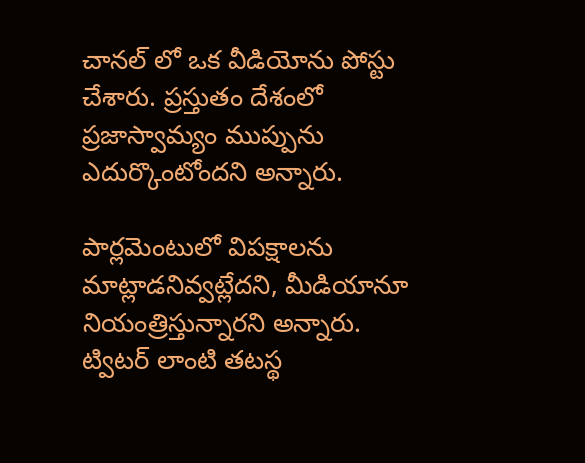చాన‌ల్ లో ఒక వీడియోను పోస్టు చేశారు. ప్ర‌స్తుతం దేశంలో ప్రజాస్వామ్యం ముప్పును ఎదుర్కొంటోంద‌ని అన్నారు.

పార్ల‌మెంటులో విప‌క్షాల‌ను మాట్లాడ‌నివ్వ‌ట్లేద‌ని, మీడియానూ నియంత్రిస్తున్నార‌ని అన్నారు. ట్విట‌ర్ లాంటి త‌ట‌స్థ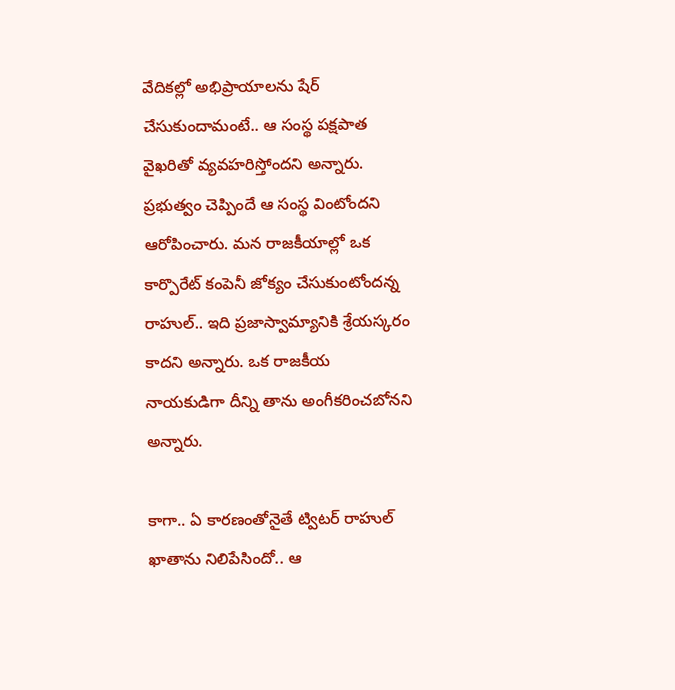వేదిక‌ల్లో అభిప్రాయాల‌ను షేర్ చేసుకుందామంటే.. ఆ సంస్థ ప‌క్ష‌పాత వైఖ‌రితో వ్య‌వ‌హ‌రిస్తోంద‌ని అన్నారు. ప్ర‌భుత్వం చెప్పిందే ఆ సంస్థ వింటోంద‌ని ఆరోపించారు. మ‌న రాజ‌కీయాల్లో ఒక కార్పొరేట్ కంపెనీ జోక్యం చేసుకుంటోంద‌న్న రాహుల్‌.. ఇది ప్ర‌జాస్వామ్యానికి శ్రేయ‌స్క‌రం కాద‌ని అన్నారు. ఒక రాజ‌కీయ నాయ‌కుడిగా దీన్ని తాను అంగీక‌రించ‌బోన‌ని అన్నారు.

కాగా.. ఏ కార‌ణంతోనైతే ట్విట‌ర్ రాహుల్ ఖాతాను నిలిపేసిందో.. ఆ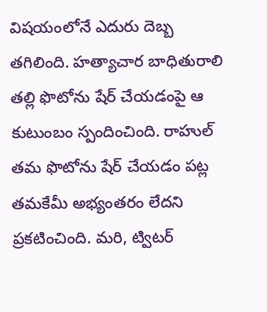విష‌యంలోనే ఎదురు దెబ్బ తగిలింది. హ‌త్యాచార బాధితురాలి త‌ల్లి ఫొటోను షేర్ చేయ‌డంపై ఆ కుటుంబం స్పందించింది. రాహుల్ త‌మ‌ ఫొటోను షేర్ చేయ‌డం ప‌ట్ల త‌మ‌కేమీ అభ్యంత‌రం లేద‌ని ప్ర‌క‌టించింది. మ‌రి, ట్విట‌ర్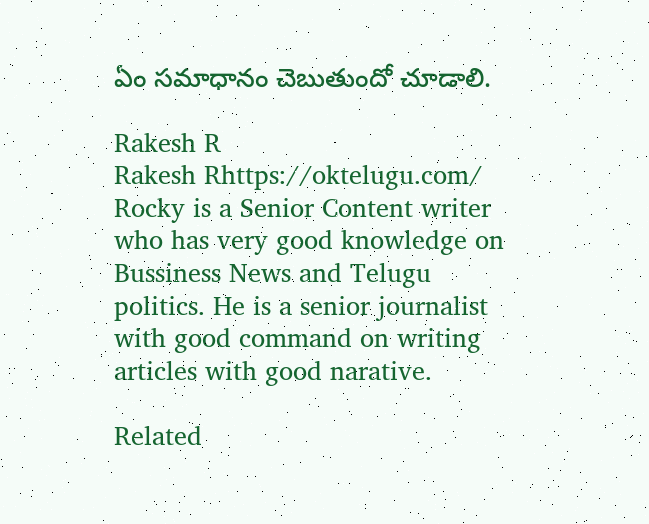ఏం స‌మాధానం చెబుతుందో చూడాలి.

Rakesh R
Rakesh Rhttps://oktelugu.com/
Rocky is a Senior Content writer who has very good knowledge on Bussiness News and Telugu politics. He is a senior journalist with good command on writing articles with good narative.

Related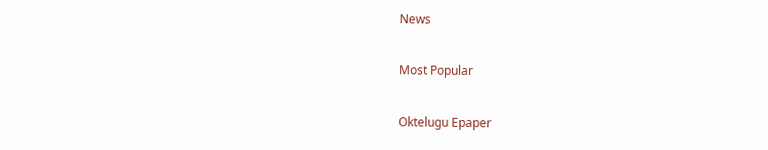News

Most Popular

Oktelugu Epaper